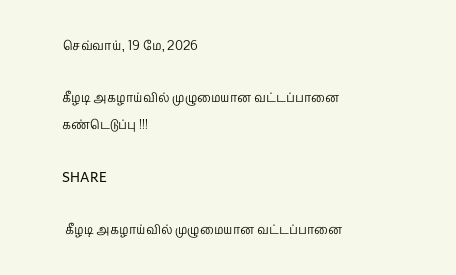செவ்வாய், 19 மே, 2026

கீழடி அகழாய்வில் முழுமையான வட்டப்பானை கண்டெடுப்பு !!!

SHARE

 கீழடி அகழாய்வில் முழுமையான வட்டப்பானை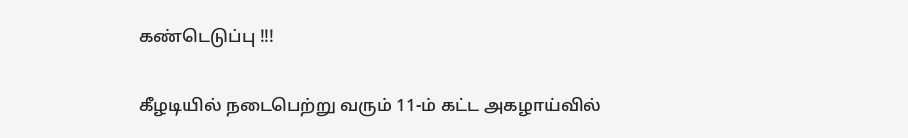கண்டெடுப்பு !!!

கீழடியில் நடைபெற்று வரும் 11-ம் கட்ட அகழாய்வில்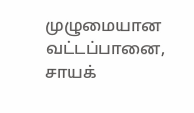முழுமையான வட்டப்பானை, சாயக்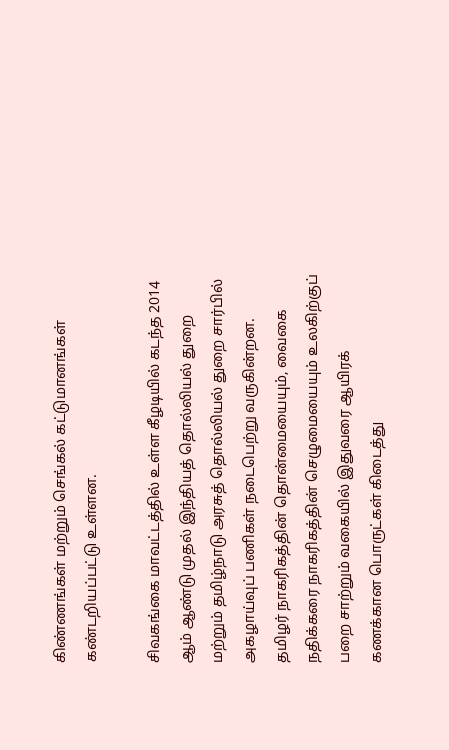கிண்ணங்கள் மற்றும் செங்கல் கட்டுமானங்கள் கண்டறியப்பட்டு உள்ளன.

சிவகங்கை மாவட்டத்தில் உள்ள கீழடியில் கடந்த 2014 ஆம் ஆண்டு முதல் இந்தியத் தொல்லியல் துறை மற்றும் தமிழ்நாடு அரசுத் தொல்லியல் துறை சார்பில் அகழாய்வுப் பணிகள் நடைபெற்று வருகின்றன. தமிழர் நாகரிகத்தின் தொன்மையையும், வைகை நதிக்கரை நாகரிகத்தின் செழுமையையும் உலகிற்குப் பறை சாற்றும் வகையில் இதுவரை ஆயிரக் கணக்கான பொருட்கள் கிடைத்து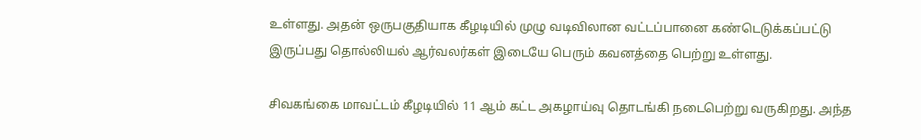உள்ளது. அதன் ஒருபகுதியாக கீழடியில் முழு வடிவிலான வட்டப்பானை கண்டெடுக்கப்பட்டு இருப்பது தொல்லியல் ஆர்வலர்கள் இடையே பெரும் கவனத்தை பெற்று உள்ளது.

சிவகங்கை மாவட்டம் கீழடியில் 11 ஆம் கட்ட அகழாய்வு தொடங்கி நடைபெற்று வருகிறது. அந்த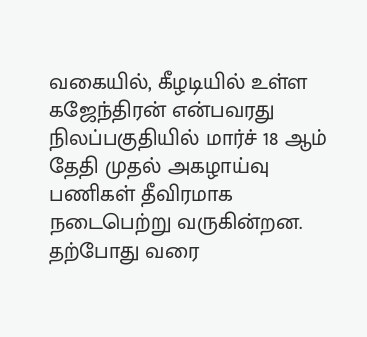வகையில், கீழடியில் உள்ள கஜேந்திரன் என்பவரது நிலப்பகுதியில் மார்ச் 18 ஆம் தேதி முதல் அகழாய்வு பணிகள் தீவிரமாக நடைபெற்று வருகின்றன. தற்போது வரை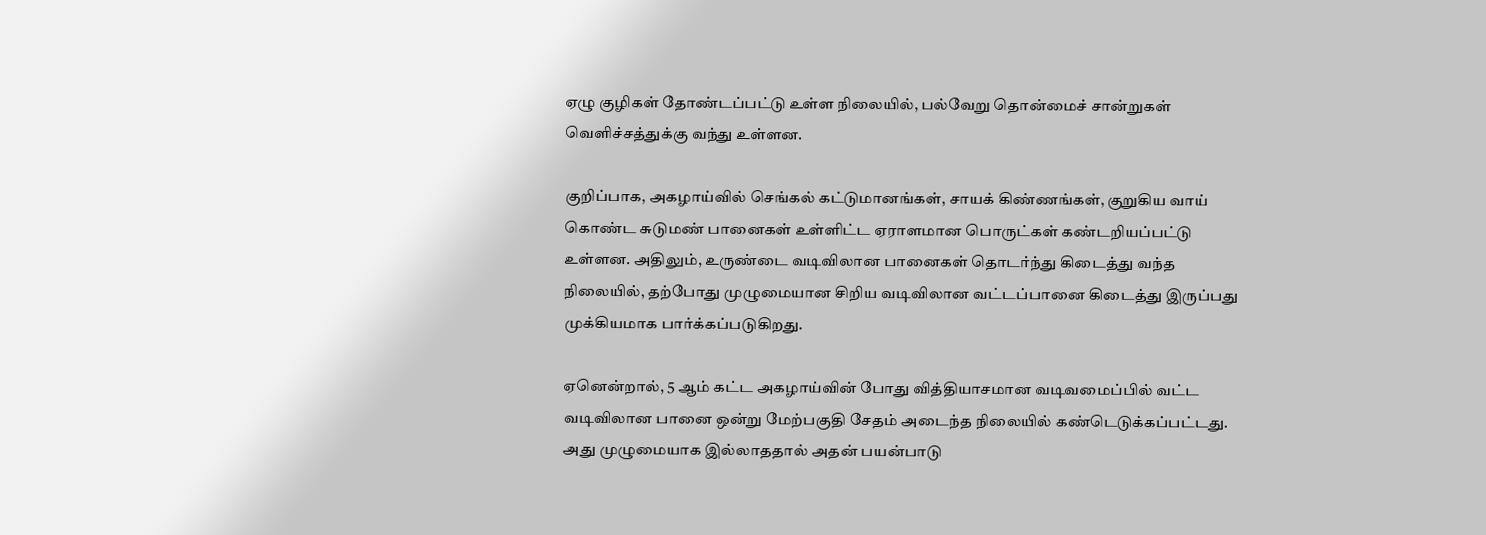ஏழு குழிகள் தோண்டப்பட்டு உள்ள நிலையில், பல்வேறு தொன்மைச் சான்றுகள் வெளிச்சத்துக்கு வந்து உள்ளன.

குறிப்பாக, அகழாய்வில் செங்கல் கட்டுமானங்கள், சாயக் கிண்ணங்கள், குறுகிய வாய் கொண்ட சுடுமண் பானைகள் உள்ளிட்ட ஏராளமான பொருட்கள் கண்டறியப்பட்டு உள்ளன. அதிலும், உருண்டை வடிவிலான பானைகள் தொடர்ந்து கிடைத்து வந்த நிலையில், தற்போது முழுமையான சிறிய வடிவிலான வட்டப்பானை கிடைத்து இருப்பது முக்கியமாக பார்க்கப்படுகிறது.

ஏனென்றால், 5 ஆம் கட்ட அகழாய்வின் போது வித்தியாசமான வடிவமைப்பில் வட்ட வடிவிலான பானை ஒன்று மேற்பகுதி சேதம் அடைந்த நிலையில் கண்டெடுக்கப்பட்டது. அது முழுமையாக இல்லாததால் அதன் பயன்பாடு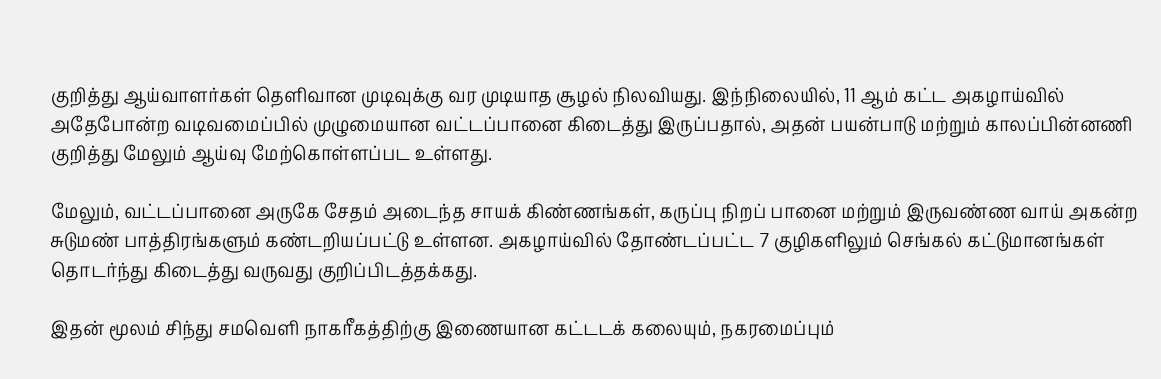குறித்து ஆய்வாளர்கள் தெளிவான முடிவுக்கு வர முடியாத சூழல் நிலவியது. இந்நிலையில், 11 ஆம் கட்ட அகழாய்வில் அதேபோன்ற வடிவமைப்பில் முழுமையான வட்டப்பானை கிடைத்து இருப்பதால், அதன் பயன்பாடு மற்றும் காலப்பின்னணி குறித்து மேலும் ஆய்வு மேற்கொள்ளப்பட உள்ளது.

மேலும், வட்டப்பானை அருகே சேதம் அடைந்த சாயக் கிண்ணங்கள், கருப்பு நிறப் பானை மற்றும் இருவண்ண வாய் அகன்ற சுடுமண் பாத்திரங்களும் கண்டறியப்பட்டு உள்ளன. அகழாய்வில் தோண்டப்பட்ட 7 குழிகளிலும் செங்கல் கட்டுமானங்கள் தொடர்ந்து கிடைத்து வருவது குறிப்பிடத்தக்கது.

இதன் மூலம் சிந்து சமவெளி நாகரீகத்திற்கு இணையான கட்டடக் கலையும், நகரமைப்பும்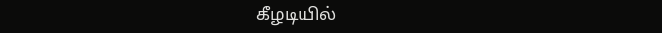கீழடியில்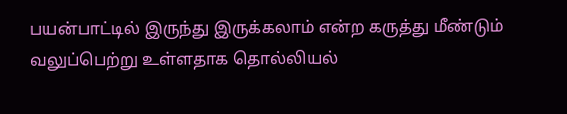பயன்பாட்டில் இருந்து இருக்கலாம் என்ற கருத்து மீண்டும் வலுப்பெற்று உள்ளதாக தொல்லியல்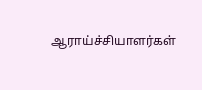ஆராய்ச்சியாளர்கள்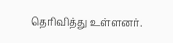தெரிவித்து உள்ளனர்.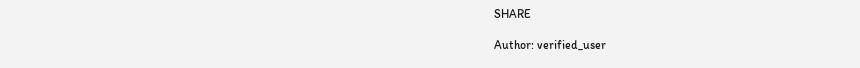SHARE

Author: verified_user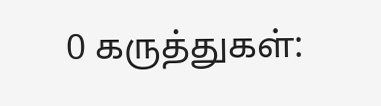0 கருத்துகள்: